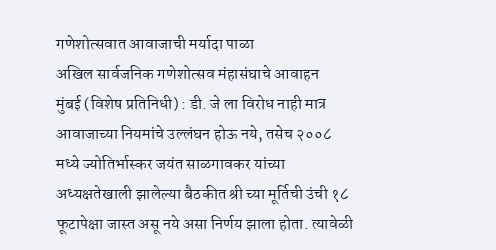गणेशोत्सवात आवाजाची मर्यादा पाळा
अखिल सार्वजनिक गणेशोत्सव मंहासंघाचे आवाहन
मुंबई (विशेष प्रतिनिधी) : डी. जे ला विरोध नाही मात्र आवाजाच्या नियमांचे उल्लंघन होऊ नये, तसेच २००८ मध्ये ज्योतिर्भास्कर जयंत साळगावकर यांच्या अध्यक्षतेखाली झालेल्या बैठकीत श्री च्या मूर्तिची उंची १८ फूटापेक्षा जास्त असू नये असा निर्णय झाला होता. त्यावेळी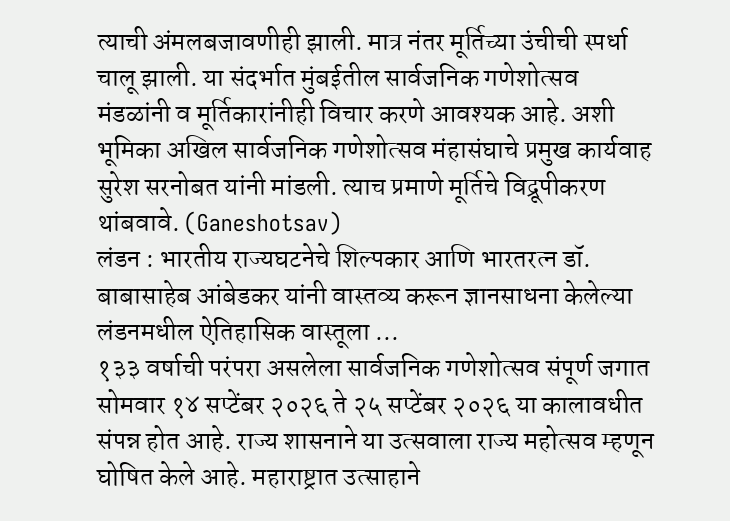त्याची अंमलबजावणीही झाली. मात्र नंतर मूर्तिच्या उंचीची स्पर्धा चालू झाली. या संदर्भात मुंबईतील सार्वजनिक गणेशोत्सव मंडळांनी व मूर्तिकारांनीही विचार करणे आवश्यक आहे. अशी भूमिका अखिल सार्वजनिक गणेशोत्सव मंहासंघाचे प्रमुख कार्यवाह सुरेश सरनोबत यांनी मांडली. त्याच प्रमाणे मूर्तिचे विद्रूपीकरण थांबवावे. (Ganeshotsav)
लंडन : भारतीय राज्यघटनेचे शिल्पकार आणि भारतरत्न डॉ. बाबासाहेब आंबेडकर यांनी वास्तव्य करून ज्ञानसाधना केलेल्या लंडनमधील ऐतिहासिक वास्तूला ...
१३३ वर्षाची परंपरा असलेला सार्वजनिक गणेशोत्सव संपूर्ण जगात सोमवार १४ सप्टेंबर २०२६ ते २५ सप्टेंबर २०२६ या कालावधीत संपन्न होत आहे. राज्य शासनाने या उत्सवाला राज्य महोत्सव म्हणून घोषित केले आहे. महाराष्ट्रात उत्साहाने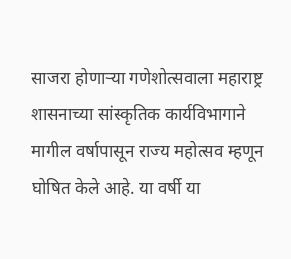साजरा होणाऱ्या गणेशोत्सवाला महाराष्ट्र शासनाच्या सांस्कृतिक कार्यविभागाने मागील वर्षापासून राज्य महोत्सव म्हणून घोषित केले आहे. या वर्षी या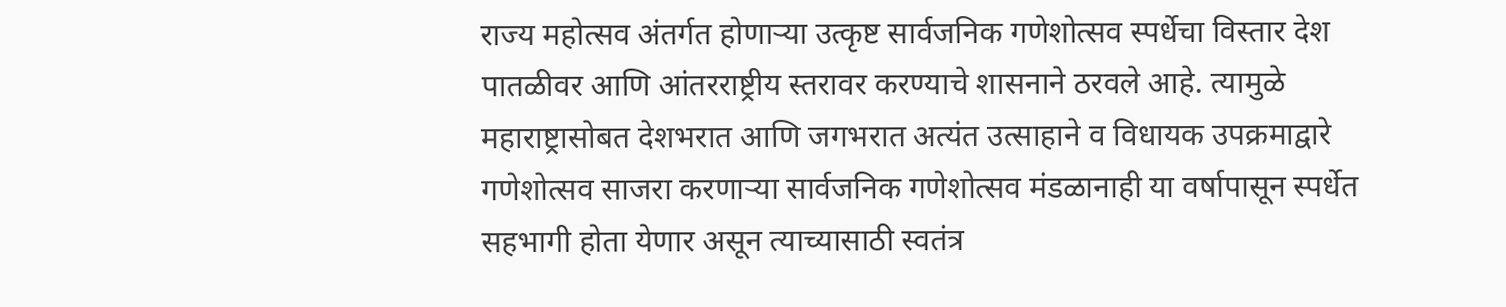राज्य महोत्सव अंतर्गत होणाऱ्या उत्कृष्ट सार्वजनिक गणेशोत्सव स्पर्धेचा विस्तार देश पातळीवर आणि आंतरराष्ट्रीय स्तरावर करण्याचे शासनाने ठरवले आहे. त्यामुळे महाराष्ट्रासोबत देशभरात आणि जगभरात अत्यंत उत्साहाने व विधायक उपक्रमाद्वारे गणेशोत्सव साजरा करणाऱ्या सार्वजनिक गणेशोत्सव मंडळानाही या वर्षापासून स्पर्धेत सहभागी होता येणार असून त्याच्यासाठी स्वतंत्र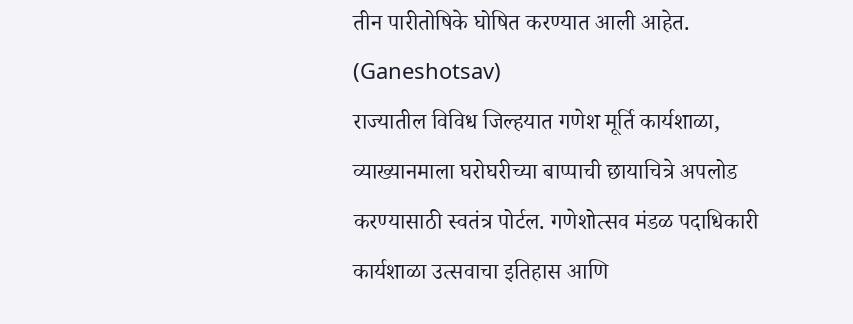तीन पारीतोषिके घोषित करण्यात आली आहेत. (Ganeshotsav)
राज्यातील विविध जिल्हयात गणेश मूर्ति कार्यशाळा, व्याख्यानमाला घरोघरीच्या बाप्पाची छायाचित्रे अपलोड करण्यासाठी स्वतंत्र पोर्टल. गणेशोत्सव मंडळ पदाधिकारी कार्यशाळा उत्सवाचा इतिहास आणि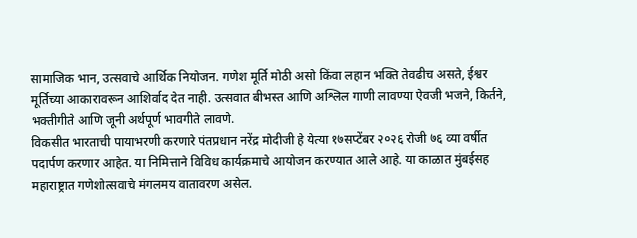सामाजिक भान, उत्सवाचे आर्थिक नियोजन. गणेश मूर्ति मोठी असो किंवा लहान भक्ति तेवढीच असते, ईश्वर मूर्तिच्या आकारावरून आशिर्वाद देत नाही. उत्सवात बीभस्त आणि अश्लिल गाणी लावण्या ऐवजी भजने, किर्तने, भक्तीगीते आणि जूनी अर्थपूर्ण भावगीते लावणे.
विकसीत भारताची पायाभरणी करणारे पंतप्रधान नरेंद्र मोदीजी हे येत्या १७सप्टेंबर २०२६ रोजी ७६ व्या वर्षीत पदार्पण करणार आहेत. या निमित्ताने विविध कार्यक्रमाचे आयोजन करण्यात आले आहे. या काळात मुंबईसह महाराष्ट्रात गणेशोत्सवाचे मंगलमय वातावरण असेल.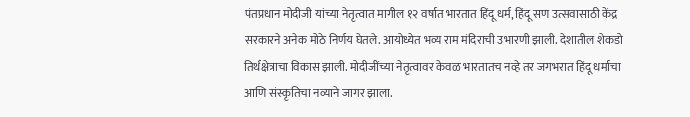पंतप्रधान मोदीजी यांच्या नेतृत्वात मागील १२ वर्षात भारतात हिंदू धर्म, हिंदू सण उत्सवासाठी केंद्र सरकारने अनेक मोठे निर्णय घेतले. आयोध्येत भव्य राम मंदिराची उभारणी झाली. देशातील शेकडो तिर्थक्षेत्राचा विकास झाली. मोदीजींच्या नेतृत्वावर केवळ भारतातच नव्हे तर जगभरात हिंदू धर्माचा आणि संस्कृतिचा नव्याने जागर झाला.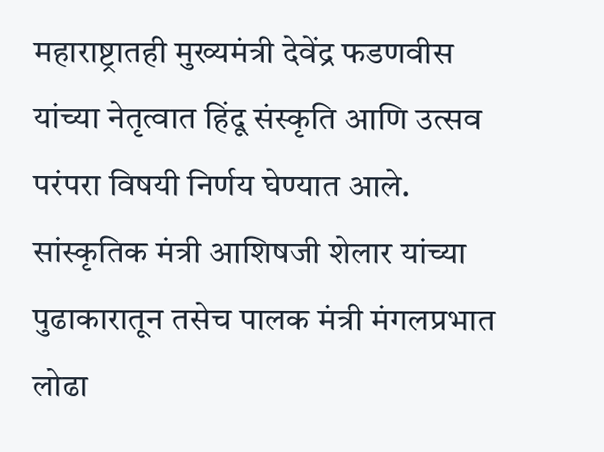महाराष्ट्रातही मुख्यमंत्री देवेंद्र फडणवीस यांच्या नेतृत्वात हिंदू संस्कृति आणि उत्सव परंपरा विषयी निर्णय घेण्यात आले. सांस्कृतिक मंत्री आशिषजी शेलार यांच्या पुढाकारातून तसेच पालक मंत्री मंगलप्रभात लोढा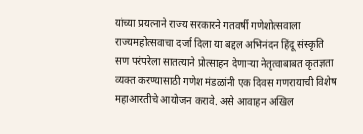यांच्या प्रयत्नाने राज्य सरकारने गतवर्षी गणेशोत्सवाला राज्यमहोत्सवाचा दर्जा दिला या बद्दल अभिनंदन हिंदू संस्कृति सण परंपरेला सातत्याने प्रोत्साहन देणाऱ्या नेतृत्वाबाबत कृतज्ञता व्यक्त करण्यासाठी गणेश मंडळांनी एक दिवस गणरायाची विशेष महाआरतीचे आयोजन करावे. असे आवाहन अखिल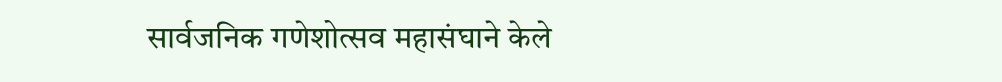सार्वजनिक गणेशोत्सव महासंघाने केले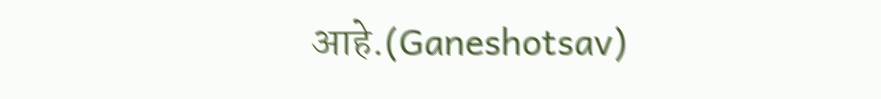आहे.(Ganeshotsav)